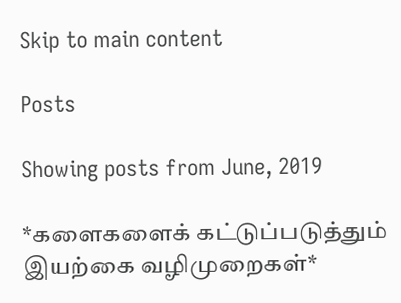Skip to main content

Posts

Showing posts from June, 2019

*களைகளைக் கட்டுப்படுத்தும் இயற்கை வழிமுறைகள்*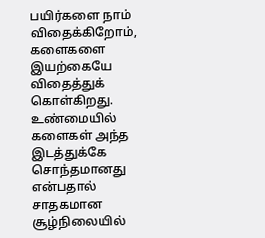பயிர்களை நாம் விதைக்கிறோம், களைகளை இயற்கையே விதைத்துக் கொள்கிறது. உண்மையில் களைகள் அந்த இடத்துக்கே சொந்தமானது என்பதால் சாதகமான சூழ்நிலையில்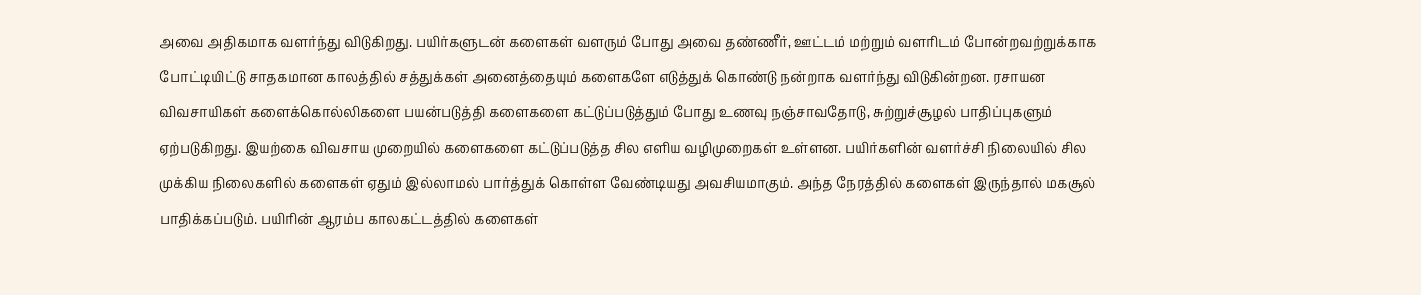அவை அதிகமாக வளர்ந்து விடுகிறது. பயிர்களுடன் களைகள் வளரும் போது அவை தண்ணீர், ஊட்டம் மற்றும் வளரிடம் போன்றவற்றுக்காக போட்டியிட்டு சாதகமான காலத்தில் சத்துக்கள் அனைத்தையும் களைகளே எடுத்துக் கொண்டு நன்றாக வளர்ந்து விடுகின்றன. ரசாயன விவசாயிகள் களைக்கொல்லிகளை பயன்படுத்தி களைகளை கட்டுப்படுத்தும் போது உணவு நஞ்சாவதோடு, சுற்றுச்சூழல் பாதிப்புகளும் ஏற்படுகிறது. இயற்கை விவசாய முறையில் களைகளை கட்டுப்படுத்த சில எளிய வழிமுறைகள் உள்ளன. பயிர்களின் வளர்ச்சி நிலையில் சில முக்கிய நிலைகளில் களைகள் ஏதும் இல்லாமல் பார்த்துக் கொள்ள வேண்டியது அவசியமாகும். அந்த நேரத்தில் களைகள் இருந்தால் மகசூல் பாதிக்கப்படும். பயிரின் ஆரம்ப காலகட்டத்தில் களைகள்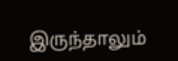இருந்தாலும்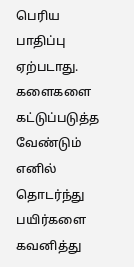பெரிய பாதிப்பு ஏற்படாது. களைகளை கட்டுப்படுத்த வேண்டும் எனில் தொடர்ந்து பயிர்களை கவனித்து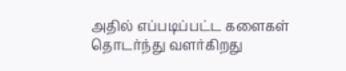அதில் எப்படிப்பட்ட களைகள் தொடர்ந்து வளர்கிறது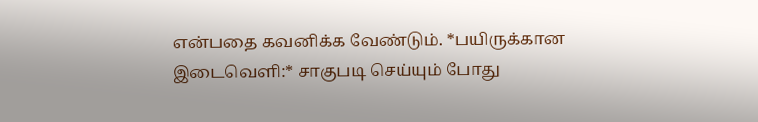என்பதை கவனிக்க வேண்டும். *பயிருக்கான இடைவெளி:* சாகுபடி செய்யும் போது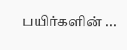பயிர்களின் ...